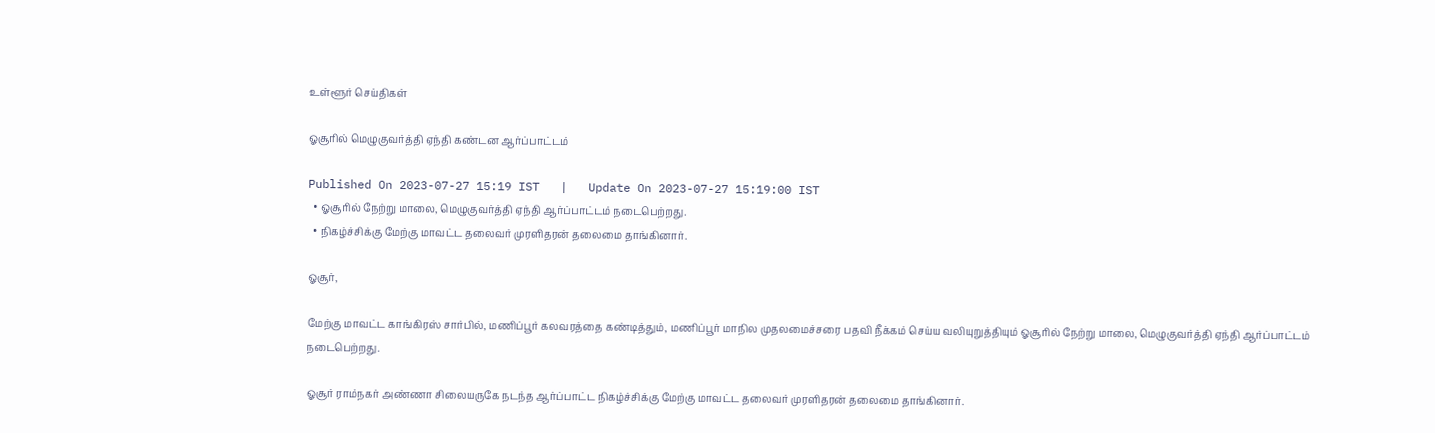உள்ளூர் செய்திகள்

ஓசூரில் மெழுகுவர்த்தி ஏந்தி கண்டன ஆர்ப்பாட்டம்

Published On 2023-07-27 15:19 IST   |   Update On 2023-07-27 15:19:00 IST
  • ஓசூரில் நேற்று மாலை, மெழுகுவர்த்தி ஏந்தி ஆர்ப்பாட்டம் நடைபெற்றது.
  • நிகழ்ச்சிக்கு மேற்கு மாவட்ட தலைவர் முரளிதரன் தலைமை தாங்கினார்.

ஓசூர்,

மேற்கு மாவட்ட காங்கிரஸ் சார்பில், மணிப்பூர் கலவரத்தை கண்டித்தும், மணிப்பூர் மாநில முதலமைச்சரை பதவி நீக்கம் செய்ய வலியுறுத்தியும் ஓசூரில் நேற்று மாலை, மெழுகுவர்த்தி ஏந்தி ஆர்ப்பாட்டம் நடைபெற்றது.

ஓசூர் ராம்நகர் அண்ணா சிலையருகே நடந்த ஆர்ப்பாட்ட நிகழ்ச்சிக்கு மேற்கு மாவட்ட தலைவர் முரளிதரன் தலைமை தாங்கினார்.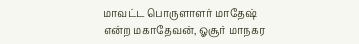மாவட்ட பொருளாளர் மாதேஷ் என்ற மகாதேவன், ஓசூர் மாநகர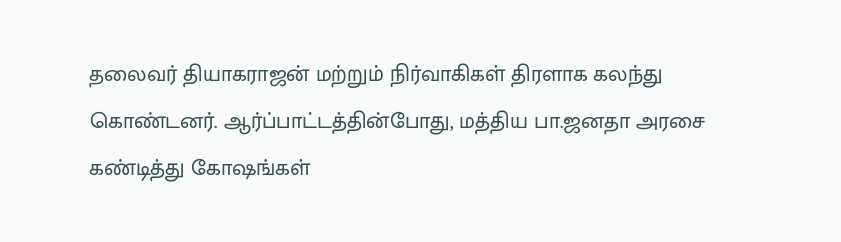தலைவர் தியாகராஜன் மற்றும் நிர்வாகிகள் திரளாக கலந்து கொண்டனர். ஆர்ப்பாட்டத்தின்போது, மத்திய பா.ஜனதா அரசை கண்டித்து கோஷங்கள்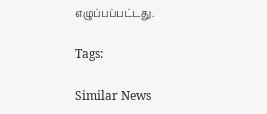எழுப்பப்பட்டது.

Tags:

Similar News